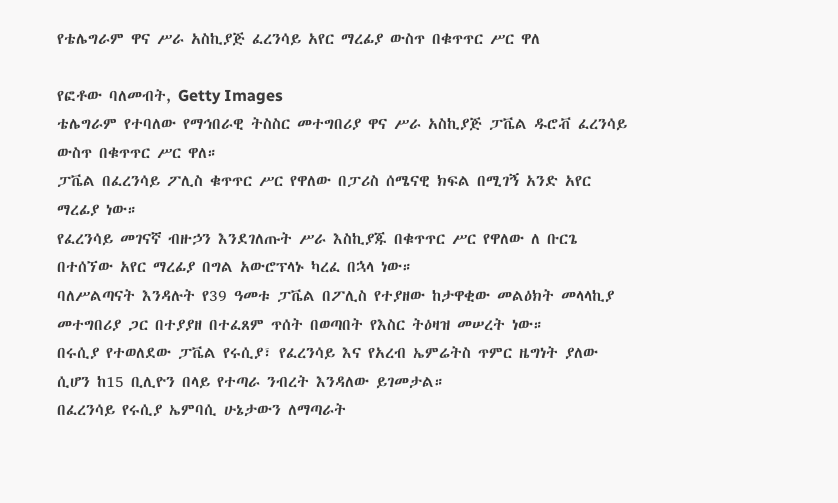የቴሌግራም ዋና ሥራ አስኪያጅ ፈረንሳይ አየር ማረፊያ ውስጥ በቁጥጥር ሥር ዋለ

የፎቶው ባለመብት, Getty Images
ቴሌግራም የተባለው የማኅበራዊ ትስስር መተግበሪያ ዋና ሥራ አስኪያጅ ፓቬል ዱሮቭ ፈረንሳይ ውስጥ በቁጥጥር ሥር ዋለ።
ፓቬል በፈረንሳይ ፖሊስ ቁጥጥር ሥር የዋለው በፓሪስ ሰሜናዊ ክፍል በሚገኝ አንድ አየር ማረፊያ ነው።
የፈረንሳይ መገናኛ ብዙኃን እንደገለጡት ሥራ እስኪያጁ በቁጥጥር ሥር የዋለው ለ ቡርጌ በተሰኘው አየር ማረፊያ በግል አውሮፕላኑ ካረፈ በኋላ ነው።
ባለሥልጣናት እንዳሉት የ39 ዓመቱ ፓቬል በፖሊስ የተያዘው ከታዋቂው መልዕክት መላላኪያ መተግበሪያ ጋር በተያያዘ በተፈጸም ጥሰት በወጣበት የእስር ትዕዛዝ መሠረት ነው።
በሩሲያ የተወለደው ፓቬል የሩሲያ፣ የፈረንሳይ እና የአረብ ኤምሬትስ ጥምር ዜግነት ያለው ሲሆን ከ15 ቢሊዮን በላይ የተጣራ ንብረት እንዳለው ይገመታል።
በፈረንሳይ የሩሲያ ኤምባሲ ሁኔታውን ለማጣራት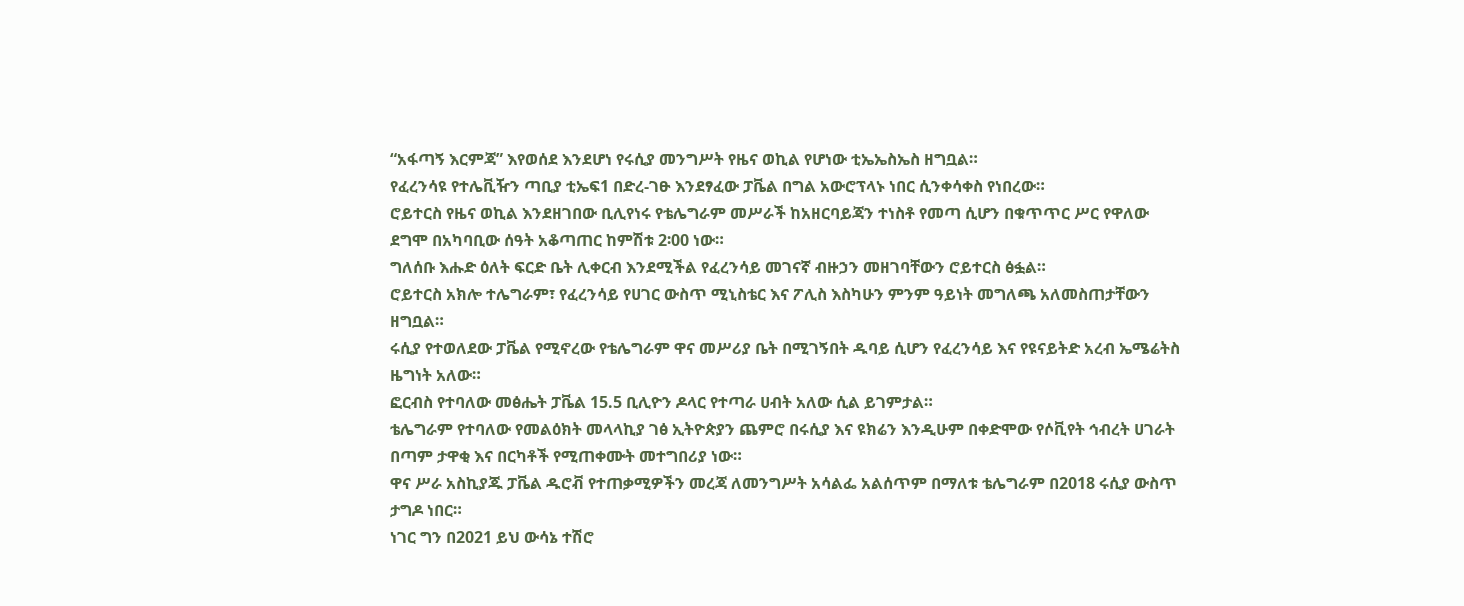“አፋጣኝ እርምጃ” እየወሰደ እንደሆነ የሩሲያ መንግሥት የዜና ወኪል የሆነው ቲኤኤስኤስ ዘግቧል።
የፈረንሳዩ የተሌቪዥን ጣቢያ ቲኤፍ1 በድረ-ገፁ እንደፃፈው ፓቬል በግል አውሮፕላኑ ነበር ሲንቀሳቀስ የነበረው።
ሮይተርስ የዜና ወኪል እንደዘገበው ቢሊየነሩ የቴሌግራም መሥራች ከአዘርባይጃን ተነስቶ የመጣ ሲሆን በቁጥጥር ሥር የዋለው ደግሞ በአካባቢው ሰዓት አቆጣጠር ከምሽቱ 2፡00 ነው።
ግለሰቡ እሑድ ዕለት ፍርድ ቤት ሊቀርብ እንደሚችል የፈረንሳይ መገናኛ ብዙኃን መዘገባቸውን ሮይተርስ ፅፏል።
ሮይተርስ አክሎ ተሌግራም፣ የፈረንሳይ የሀገር ውስጥ ሚኒስቴር እና ፖሊስ እስካሁን ምንም ዓይነት መግለጫ አለመስጠታቸውን ዘግቧል።
ሩሲያ የተወለደው ፓቬል የሚኖረው የቴሌግራም ዋና መሥሪያ ቤት በሚገኝበት ዱባይ ሲሆን የፈረንሳይ እና የዩናይትድ አረብ ኤሜሬትስ ዜግነት አለው።
ፎርብስ የተባለው መፅሔት ፓቬል 15.5 ቢሊዮን ዶላር የተጣራ ሀብት አለው ሲል ይገምታል።
ቴሌግራም የተባለው የመልዕክት መላላኪያ ገፅ ኢትዮጵያን ጨምሮ በሩሲያ እና ዩክሬን እንዲሁም በቀድሞው የሶቪየት ኅብረት ሀገራት በጣም ታዋቂ እና በርካቶች የሚጠቀሙት መተግበሪያ ነው።
ዋና ሥራ አስኪያጁ ፓቬል ዱሮቭ የተጠቃሚዎችን መረጃ ለመንግሥት አሳልፌ አልሰጥም በማለቱ ቴሌግራም በ2018 ሩሲያ ውስጥ ታግዶ ነበር።
ነገር ግን በ2021 ይህ ውሳኔ ተሽሮ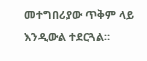መተግበሪያው ጥቅም ላይ እንዲውል ተደርጓል።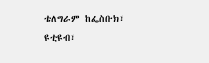ቴለግራም ከፌስቡክ፣ ዩቲዩብ፣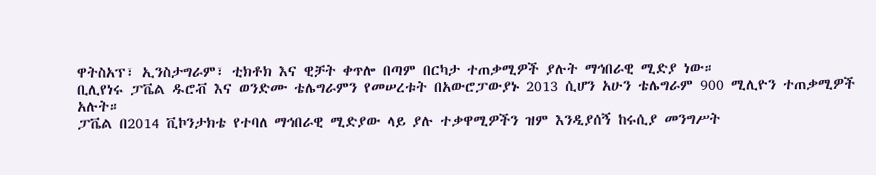ዋትስአፕ፣ ኢንስታግራም፣ ቲክቶክ እና ዊቻት ቀጥሎ በጣም በርካታ ተጠቃሚዎች ያሉት ማኅበራዊ ሚድያ ነው።
ቢሊየነሩ ፓቬል ዱሮቭ እና ወንድሙ ቴሌግራምን የመሠረቱት በአውሮፓውያኑ 2013 ሲሆን አሁን ቴሌግራም 900 ሚሊዮን ተጠቃሚዎች አሉት።
ፓቬል በ2014 ቪኮንታክቴ የተባለ ማኅበራዊ ሚድያው ላይ ያሉ ተቃዋሚዎችን ዝም እንዲያሰኝ ከሩሲያ መንግሥት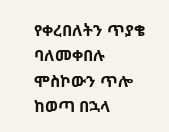የቀረበለትን ጥያቄ ባለመቀበሉ ሞስኮውን ጥሎ ከወጣ በኋላ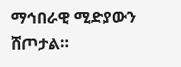ማኅበራዊ ሚድያውን ሸጦታል።